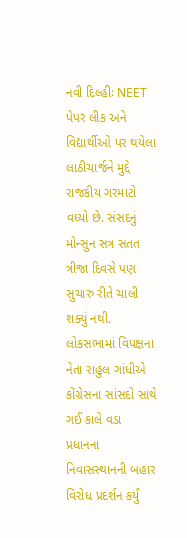નવી દિલ્હીઃ NEET પેપર લીક અને વિદ્યાર્થીઓ પર થયેલા લાઠીચાર્જને મુદ્દે રાજકીય ગરમાટો વધ્યો છે. સંસદનું મોન્સુન સત્ર સતત ત્રીજા દિવસે પણ સુચારુ રીતે ચાલી શક્યું નથી. લોકસભામાં વિપક્ષના નેતા રાહુલ ગાંધીએ કોંગ્રેસના સાંસદો સાથે ગઈ કાલે વડા પ્રધાનના નિવાસસ્થાનની બહાર વિરોધ પ્રદર્શન કર્યું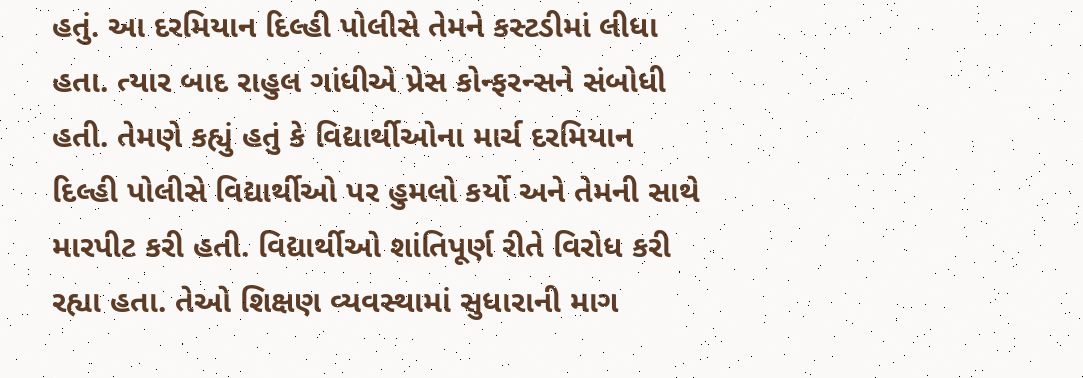હતું. આ દરમિયાન દિલ્હી પોલીસે તેમને કસ્ટડીમાં લીધા હતા. ત્યાર બાદ રાહુલ ગાંધીએ પ્રેસ કોન્ફરન્સને સંબોધી હતી. તેમણે કહ્યું હતું કે વિદ્યાર્થીઓના માર્ચ દરમિયાન દિલ્હી પોલીસે વિદ્યાર્થીઓ પર હુમલો કર્યો અને તેમની સાથે મારપીટ કરી હતી. વિદ્યાર્થીઓ શાંતિપૂર્ણ રીતે વિરોધ કરી રહ્યા હતા. તેઓ શિક્ષણ વ્યવસ્થામાં સુધારાની માગ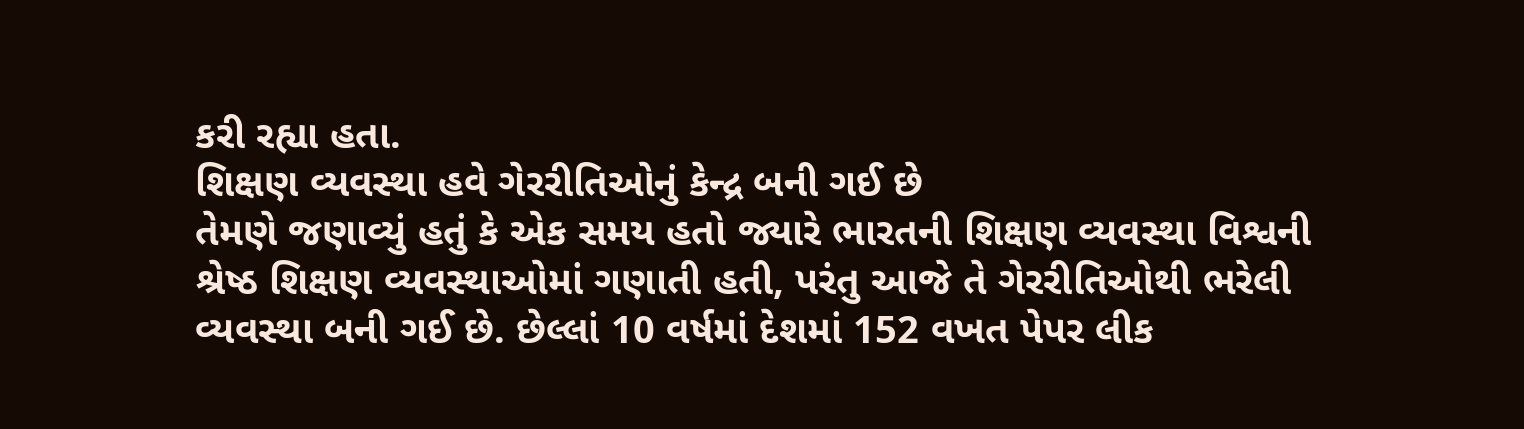કરી રહ્યા હતા.
શિક્ષણ વ્યવસ્થા હવે ગેરરીતિઓનું કેન્દ્ર બની ગઈ છે
તેમણે જણાવ્યું હતું કે એક સમય હતો જ્યારે ભારતની શિક્ષણ વ્યવસ્થા વિશ્વની શ્રેષ્ઠ શિક્ષણ વ્યવસ્થાઓમાં ગણાતી હતી, પરંતુ આજે તે ગેરરીતિઓથી ભરેલી વ્યવસ્થા બની ગઈ છે. છેલ્લાં 10 વર્ષમાં દેશમાં 152 વખત પેપર લીક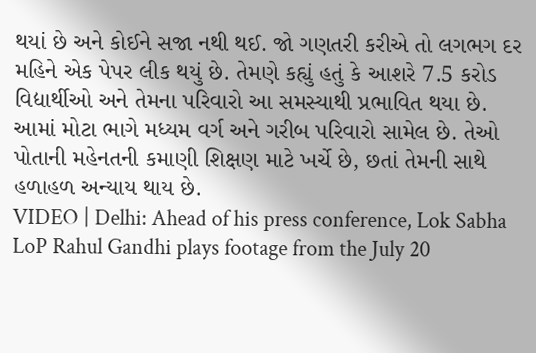થયાં છે અને કોઈને સજા નથી થઈ. જો ગણતરી કરીએ તો લગભગ દર મહિને એક પેપર લીક થયું છે. તેમણે કહ્યું હતું કે આશરે 7.5 કરોડ વિદ્યાર્થીઓ અને તેમના પરિવારો આ સમસ્યાથી પ્રભાવિત થયા છે. આમાં મોટા ભાગે મધ્યમ વર્ગ અને ગરીબ પરિવારો સામેલ છે. તેઓ પોતાની મહેનતની કમાણી શિક્ષણ માટે ખર્ચે છે, છતાં તેમની સાથે હળાહળ અન્યાય થાય છે.
VIDEO | Delhi: Ahead of his press conference, Lok Sabha LoP Rahul Gandhi plays footage from the July 20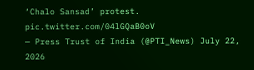‘Chalo Sansad’ protest. pic.twitter.com/04lGQaB0oV
— Press Trust of India (@PTI_News) July 22, 2026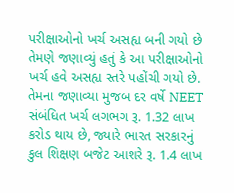પરીક્ષાઓનો ખર્ચ અસહ્ય બની ગયો છે
તેમણે જણાવ્યું હતું કે આ પરીક્ષાઓનો ખર્ચ હવે અસહ્ય સ્તરે પહોંચી ગયો છે. તેમના જણાવ્યા મુજબ દર વર્ષે NEET સંબંધિત ખર્ચ લગભગ રૂ. 1.32 લાખ કરોડ થાય છે, જ્યારે ભારત સરકારનું કુલ શિક્ષણ બજેટ આશરે રૂ. 1.4 લાખ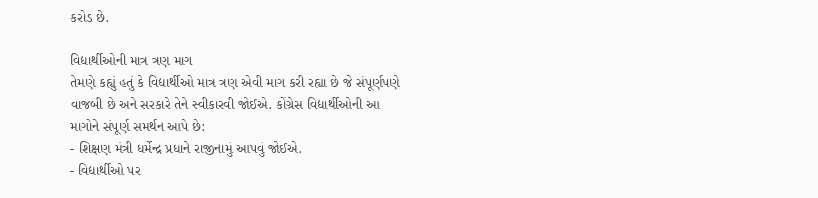કરોડ છે.

વિદ્યાર્થીઓની માત્ર ત્રણ માગ
તેમણે કહ્યું હતું કે વિદ્યાર્થીઓ માત્ર ત્રણ એવી માગ કરી રહ્યા છે જે સંપૂર્ણપણે વાજબી છે અને સરકારે તેને સ્વીકારવી જોઈએ. કોંગ્રેસ વિદ્યાર્થીઓની આ માગોને સંપૂર્ણ સમર્થન આપે છે:
- શિક્ષણ મંત્રી ધર્મેન્દ્ર પ્રધાને રાજીનામું આપવું જોઈએ.
- વિદ્યાર્થીઓ પર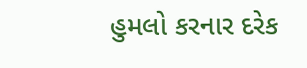હુમલો કરનાર દરેક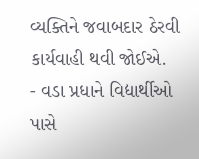વ્યક્તિને જવાબદાર ઠેરવી કાર્યવાહી થવી જોઈએ.
- વડા પ્રધાને વિદ્યાર્થીઓ પાસે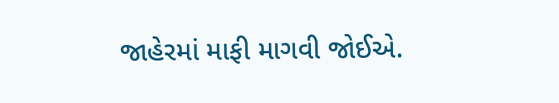જાહેરમાં માફી માગવી જોઈએ.